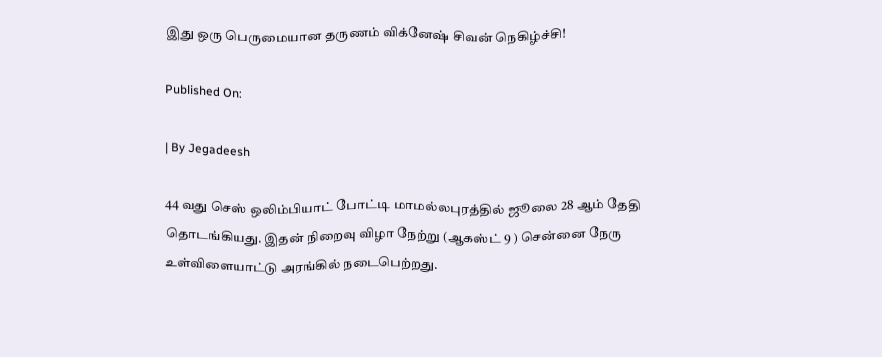இது ஒரு பெருமையான தருணம் விக்னேஷ் சிவன் நெகிழ்ச்சி!

Published On:

| By Jegadeesh

44 வது செஸ் ஒலிம்பியாட் போட்டி மாமல்லபுரத்தில் ஜூலை 28 ஆம் தேதி தொடங்கியது. இதன் நிறைவு விழா நேற்று (ஆகஸ்ட் 9 ) சென்னை நேரு உள்விளையாட்டு அரங்கில் நடைபெற்றது.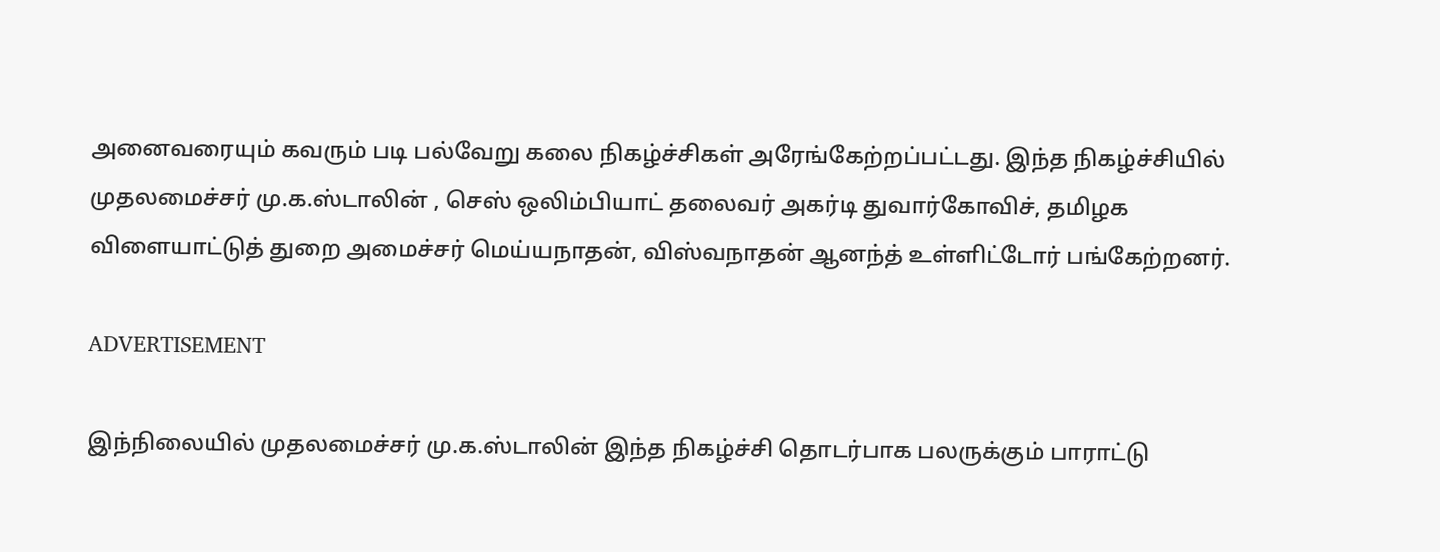அனைவரையும் கவரும் படி பல்வேறு கலை நிகழ்ச்சிகள் அரேங்கேற்றப்பட்டது. இந்த நிகழ்ச்சியில் முதலமைச்சர் மு.க.ஸ்டாலின் , செஸ் ஒலிம்பியாட் தலைவர் அகர்டி துவார்கோவிச், தமிழக விளையாட்டுத் துறை அமைச்சர் மெய்யநாதன், விஸ்வநாதன் ஆனந்த் உள்ளிட்டோர் பங்கேற்றனர்.

ADVERTISEMENT

இந்நிலையில் முதலமைச்சர் மு.க.ஸ்டாலின் இந்த நிகழ்ச்சி தொடர்பாக பலருக்கும் பாராட்டு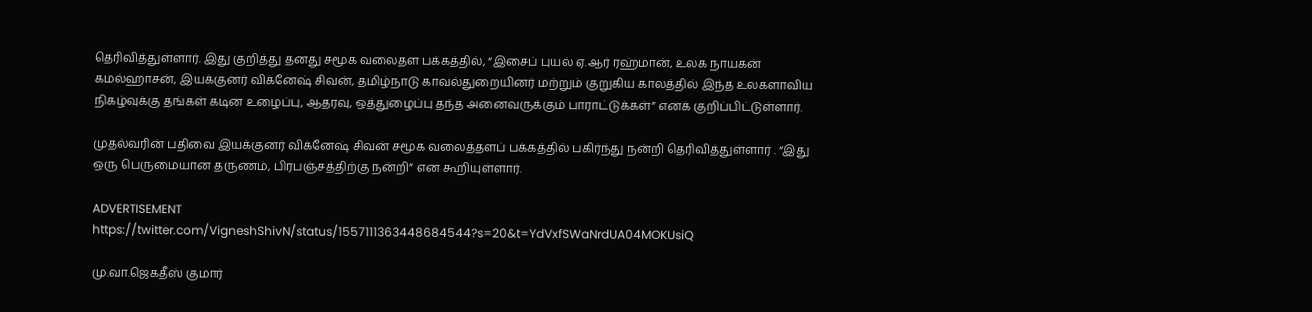தெரிவித்துள்ளார். இது குறித்து தனது சமூக வலைதள பக்கத்தில், “இசைப் புயல் ஏ.ஆர் ரஹ்மான், உலக நாயகன் கமல்ஹாசன், இயக்குனர் விக்னேஷ் சிவன், தமிழ்நாடு காவல்துறையினர் மற்றும் குறுகிய காலத்தில் இந்த உலகளாவிய நிகழ்வுக்கு தங்கள் கடின உழைப்பு, ஆதரவு, ஒத்துழைப்பு தந்த அனைவருக்கும் பாராட்டுக்கள்” எனக் குறிப்பிட்டுள்ளார்.

முதல்வரின் பதிவை இயக்குனர் விக்னேஷ் சிவன் சமூக வலைத்தளப் பக்கத்தில் பகிர்ந்து நன்றி தெரிவித்துள்ளார் . “இது ஒரு பெருமையான தருணம், பிரபஞ்சத்திற்கு நன்றி” என கூறியுள்ளார்.

ADVERTISEMENT
https://twitter.com/VigneshShivN/status/1557111363448684544?s=20&t=YdVxfSWaNrdUA04MOKUsiQ

மு.வா.ஜெகதீஸ் குமார்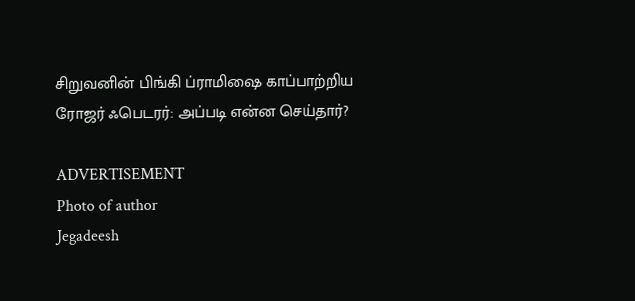சிறுவனின் பிங்கி ப்ராமிஷை காப்பாற்றிய ரோஜர் ஃபெடரர்: அப்படி என்ன செய்தார்?

ADVERTISEMENT
Photo of author
Jegadeesh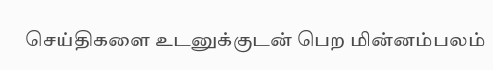செய்திகளை உடனுக்குடன் பெற மின்னம்பலம்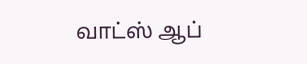வாட்ஸ் ஆப்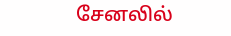சேனலில்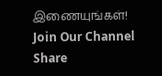இணையுங்கள்!
Join Our Channel
Share